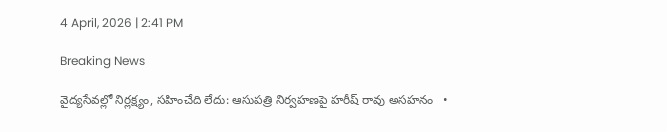4 April, 2026 | 2:41 PM

Breaking News

వైద్యసేవల్లో నిర్లక్ష్యం, సహించేది లేదు: ఆసుపత్రి నిర్వహణపై హరీష్ రావు అసహనం   •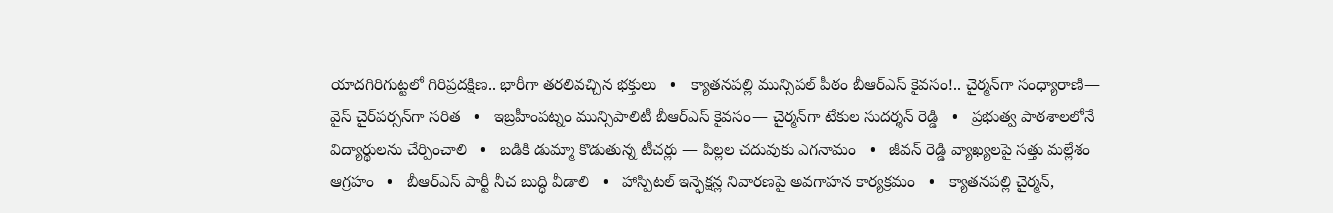యాదగిరిగుట్టలో గిరిప్రదక్షిణ.. భారీగా తరలివచ్చిన భక్తులు   •   క్యాతనపల్లి మున్సిపల్ పీఠం బీఆర్ఎస్ కైవసం!.. చైర్మన్‌గా సంధ్యారాణి— వైస్‌ చైర్‌పర్సన్‌గా సరిత   •   ఇబ్రహీంపట్నం మున్సిపాలిటీ బీఆర్ఎస్ కైవసం— చైర్మన్‌గా టేకుల సుదర్శన్ రెడ్డి   •   ప్రభుత్వ పాఠశాలలోనే విద్యార్థులను చేర్పించాలి   •   బడికి డుమ్మా కొడుతున్న టీచర్లు — పిల్లల చదువుకు ఎగనామం   •   జీవన్ రెడ్డి వ్యాఖ్యలపై సత్తు మల్లేశం ఆగ్రహం   •   బీఆర్ఎస్ పార్టీ నీచ బుద్ధి వీడాలి   •   హాస్పిటల్ ఇన్ఫెక్షన్ల నివారణపై అవగాహన కార్యక్రమం   •   క్యాతనపల్లి చైర్మన్,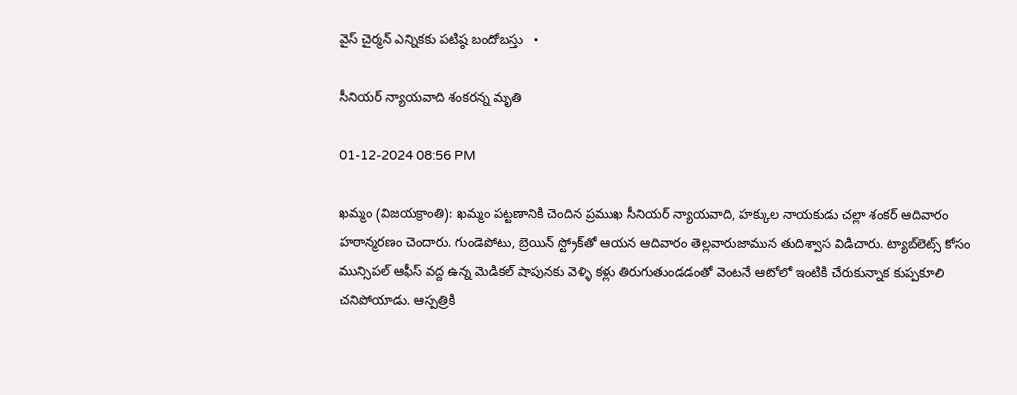వైస్ చైర్మన్ ఎన్నికకు పటిష్ఠ బందోబస్తు   •

సీనియర్ న్యాయవాది శంకరన్న మృతి

01-12-2024 08:56 PM

ఖమ్మం (విజయక్రాంతి): ఖమ్మం పట్టణానికి చెందిన ప్రముఖ సీనియర్ న్యాయవాది, హక్కుల నాయకుడు చల్లా శంకర్ ఆదివారం హఠాన్మరణం చెందారు. గుండెపోటు, బ్రెయిన్ స్ట్రోక్‌తో ఆయన ఆదివారం తెల్లవారుజామున తుదిశ్వాస విడిచారు. ట్యాబ్‌లెట్స్ కోసం మున్సిపల్ ఆఫీస్ వద్ద ఉన్న మెడికల్ షాపునకు వెళ్ళి కళ్లు తిరుగుతుండడంతో వెంటనే ఆటోలో ఇంటికి చేరుకున్నాక కుప్పకూలి చనిపోయాడు. ఆస్పత్రికి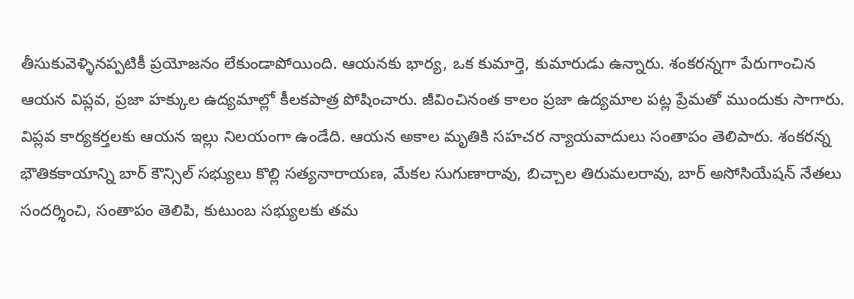తీసుకువెళ్ళినప్పటికీ ప్రయోజనం లేకుండాపోయింది. ఆయనకు భార్య, ఒక కుమార్తె, కుమారుడు ఉన్నారు. శంకరన్నగా పేరుగాంచిన ఆయన విప్లవ, ప్రజా హక్కుల ఉద్యమాల్లో కీలకపాత్ర పోషించారు. జీవించినంత కాలం ప్రజా ఉద్యమాల పట్ల ప్రేమతో ముందుకు సాగారు. విప్లవ కార్యకర్తలకు ఆయన ఇల్లు నిలయంగా ఉండేది. ఆయన అకాల మృతికి సహచర న్యాయవాదులు సంతాపం తెలిపారు. శంకరన్న భౌతికకాయాన్ని బార్ కౌన్సిల్ సభ్యులు కొల్లి సత్యనారాయణ, మేకల సుగుణారావు, బిచ్చాల తిరుమలరావు, బార్ అసోసియేషన్ నేతలు సందర్శించి, సంతాపం తెలిపి, కుటుంబ సభ్యులకు తమ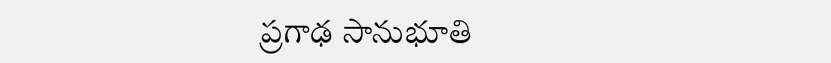ప్రగాఢ సానుభూతి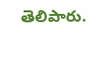తెలిపారు.